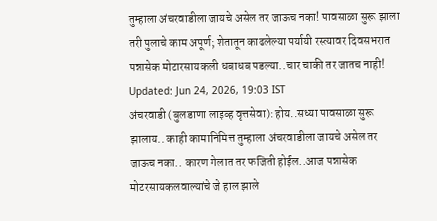तुम्हाला अंचरवाडीला जायचे असेल तर जाऊच नका! पावसाळा सुरू झाला तरी पुलाचे काम अपूर्ण; शेतातून काढलेल्या पर्यायी रस्त्यावर दिवसभरात पन्नासेक मोटारसायकली धबाधब पडल्या..चार चाकी तर जातच नाही!
Updated: Jun 24, 2026, 19:03 IST
अंचरवाडी (बुलडाणा लाइव्ह वृत्तसेवा): होय..सध्या पावसाळा सुरू झालाय.. काही कामानिमित्त तुम्हाला अंचरवाडीला जायचे असेल तर जाऊच नका.. कारण गेलात तर फजिती होईल..आज पन्नासेक मोटरसायकलवाल्यांचे जे हाल झाले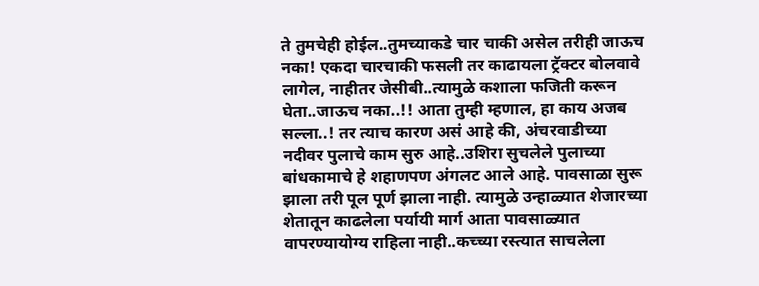ते तुमचेही होईल..तुमच्याकडे चार चाकी असेल तरीही जाऊच नका! एकदा चारचाकी फसली तर काढायला ट्रॅक्टर बोलवावे लागेल, नाहीतर जेसीबी..त्यामुळे कशाला फजिती करून घेता..जाऊच नका..!! आता तुम्ही म्हणाल, हा काय अजब सल्ला..! तर त्याच कारण असं आहे की, अंचरवाडीच्या नदीवर पुलाचे काम सुरु आहे..उशिरा सुचलेले पुलाच्या बांधकामाचे हे शहाणपण अंगलट आले आहे. पावसाळा सुरू झाला तरी पूल पूर्ण झाला नाही. त्यामुळे उन्हाळ्यात शेजारच्या शेतातून काढलेला पर्यायी मार्ग आता पावसाळ्यात वापरण्यायोग्य राहिला नाही..कच्च्या रस्त्यात साचलेला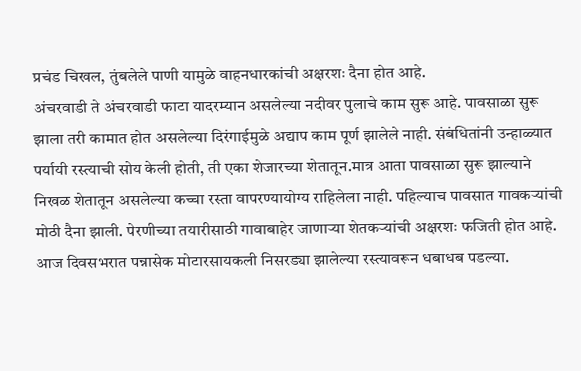प्रचंड चिखल, तुंबलेले पाणी यामुळे वाहनधारकांची अक्षरशः दैना होत आहे.
अंचरवाडी ते अंचरवाडी फाटा यादरम्यान असलेल्या नदीवर पुलाचे काम सुरू आहे. पावसाळा सुरू झाला तरी कामात होत असलेल्या दिरंगाईमुळे अद्याप काम पूर्ण झालेले नाही. संबंधितांनी उन्हाळ्यात पर्यायी रस्त्याची सोय केली होती, ती एका शेजारच्या शेतातून.मात्र आता पावसाळा सुरू झाल्याने निखळ शेतातून असलेल्या कच्चा रस्ता वापरण्यायोग्य राहिलेला नाही. पहिल्याच पावसात गावकऱ्यांची मोठी दैना झाली. पेरणीच्या तयारीसाठी गावाबाहेर जाणाऱ्या शेतकऱ्यांची अक्षरशः फजिती होत आहे. आज दिवसभरात पन्नासेक मोटारसायकली निसरड्या झालेल्या रस्त्यावरून धबाधब पडल्या.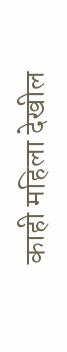काही महिला देखील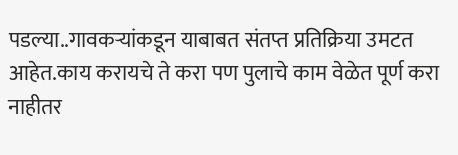पडल्या..गावकऱ्यांकडून याबाबत संतप्त प्रतिक्रिया उमटत आहेत.काय करायचे ते करा पण पुलाचे काम वेळेत पूर्ण करा नाहीतर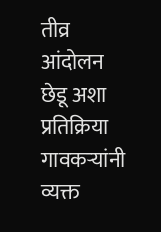तीव्र आंदोलन छेडू अशा प्रतिक्रिया गावकऱ्यांनी व्यक्त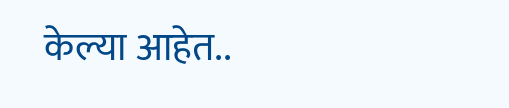केल्या आहेत..